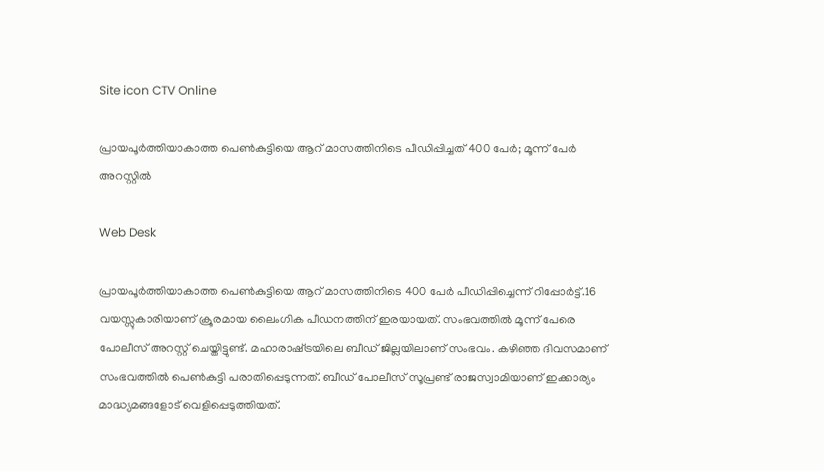Site icon CTV Online

പ്രായപൂർത്തിയാകാത്ത പെൺകുട്ടിയെ ആറ് മാസത്തിനിടെ പീഡിപ്പിച്ചത് 400 പേർ; മൂന്ന് പേർ അറസ്റ്റിൽ

Web Desk

പ്രായപൂർത്തിയാകാത്ത പെൺകുട്ടിയെ ആറ് മാസത്തിനിടെ 400 പേർ പീഡിപ്പിച്ചെന്ന് റിപ്പോർട്ട്.16 വയസ്സുകാരിയാണ് ക്രൂരമായ ലൈംഗിക പീഡനത്തിന് ഇരയായത്. സംഭവത്തിൽ മൂന്ന് പേരെ പോലീസ് അറസ്റ്റ് ചെയ്തിട്ടുണ്ട്. മഹാരാഷ്‌ട്രയിലെ ബീഡ് ജില്ലയിലാണ് സംഭവം. കഴിഞ്ഞ ദിവസമാണ് സംഭവത്തിൽ പെൺകുട്ടി പരാതിപ്പെടുന്നത്. ബീഡ് പോലീസ് സൂപ്രണ്ട് രാജസ്വാമിയാണ് ഇക്കാര്യം മാദ്ധ്യമങ്ങളോട് വെളിപ്പെടുത്തിയത്.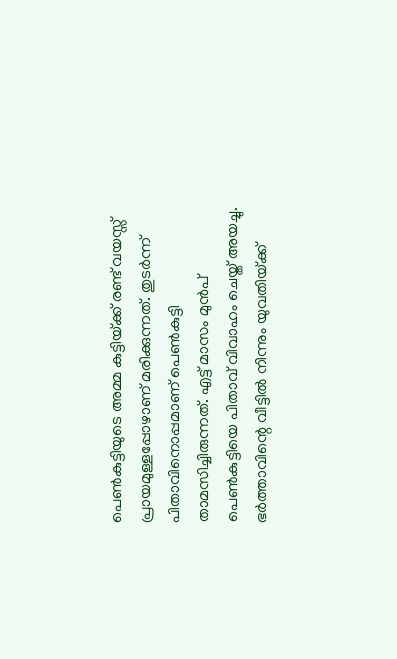പെൺകുട്ടിയുടെ അമ്മ കുട്ടിയ്‌ക്ക് രണ്ട് വയസ്സ് പ്രായമുള്ളപ്പോഴാണ് മരിക്കുന്നത്. തുടർന്ന് പിതാവിനൊപ്പമാണ് പെൺകുട്ടി താമസിച്ചിരുന്നത്. എട്ട് മാസം മുൻപ് പെൺകുട്ടിയെ പിതാവ് വിവാഹം ചെയ്ത് അയച്ചു. ഭർത്താവിന്റെ വീട്ടിൽ നിന്നും യുവതിയ്‌ക്ക്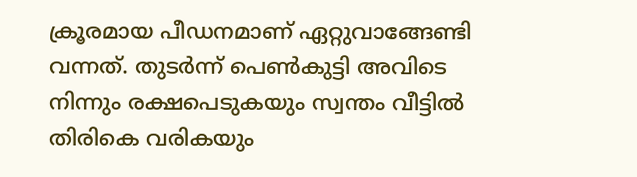ക്രൂരമായ പീഡനമാണ് ഏറ്റുവാങ്ങേണ്ടി വന്നത്. തുടർന്ന് പെൺകുട്ടി അവിടെ നിന്നും രക്ഷപെടുകയും സ്വന്തം വീട്ടിൽ തിരികെ വരികയും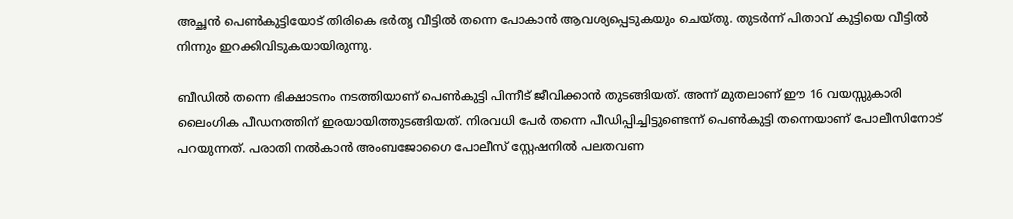അച്ഛൻ പെൺകുട്ടിയോട് തിരികെ ഭർതൃ വീട്ടിൽ തന്നെ പോകാൻ ആവശ്യപ്പെടുകയും ചെയ്തു. തുടർന്ന് പിതാവ് കുട്ടിയെ വീട്ടിൽ നിന്നും ഇറക്കിവിടുകയായിരുന്നു.

ബീഡിൽ തന്നെ ഭിക്ഷാടനം നടത്തിയാണ് പെൺകുട്ടി പിന്നീട് ജീവിക്കാൻ തുടങ്ങിയത്. അന്ന് മുതലാണ് ഈ 16 വയസ്സുകാരി ലൈംഗിക പീഡനത്തിന് ഇരയായിത്തുടങ്ങിയത്. നിരവധി പേർ തന്നെ പീഡിപ്പിച്ചിട്ടുണ്ടെന്ന് പെൺകുട്ടി തന്നെയാണ് പോലീസിനോട് പറയുന്നത്. പരാതി നൽകാൻ അംബജോഗൈ പോലീസ് സ്റ്റേഷനിൽ പലതവണ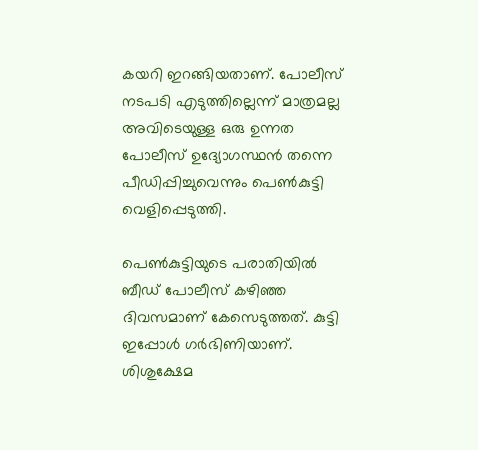കയറി ഇറങ്ങിയതാണ്. പോലീസ് നടപടി എടുത്തില്ലെന്ന് മാത്രമല്ല അവിടെയുള്ള ഒരു ഉന്നത പോലീസ് ഉദ്യോഗസ്ഥൻ തന്നെ പീഡിപ്പിച്ചുവെന്നും പെൺകുട്ടി വെളിപ്പെടുത്തി.

പെൺകുട്ടിയുടെ പരാതിയിൽ ബീഡ് പോലീസ് കഴിഞ്ഞ ദിവസമാണ് കേസെടുത്തത്. കുട്ടി ഇപ്പോൾ ഗർഭിണിയാണ്. ശിശുക്ഷേമ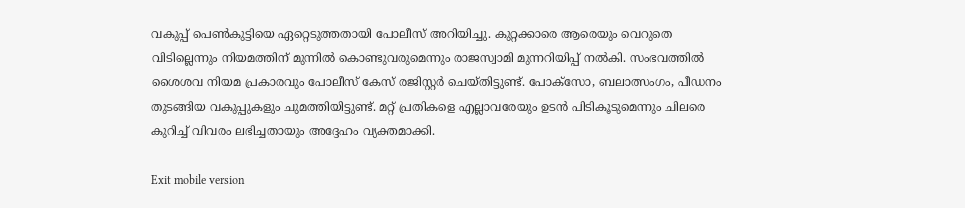വകുപ്പ് പെൺകുട്ടിയെ ഏറ്റെടുത്തതായി പോലീസ് അറിയിച്ചു. കുറ്റക്കാരെ ആരെയും വെറുതെ വിടില്ലെന്നും നിയമത്തിന് മുന്നിൽ കൊണ്ടുവരുമെന്നും രാജസ്വാമി മുന്നറിയിപ്പ് നൽകി. സംഭവത്തിൽ ശൈശവ നിയമ പ്രകാരവും പോലീസ് കേസ് രജിസ്റ്റർ ചെയ്തിട്ടുണ്ട്. പോക്‌സോ, ബലാത്സംഗം, പീഡനം തുടങ്ങിയ വകുപ്പുകളും ചുമത്തിയിട്ടുണ്ട്. മറ്റ് പ്രതികളെ എല്ലാവരേയും ഉടൻ പിടികൂടുമെന്നും ചിലരെ കുറിച്ച് വിവരം ലഭിച്ചതായും അദ്ദേഹം വ്യക്തമാക്കി.

Exit mobile version